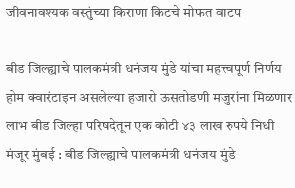जीवनावश्यक वस्तुंच्या किराणा किटचे मोफत वाटप

बीड जिल्ह्याचे पालकमंत्री धनंजय मुंडे यांचा महत्त्वपूर्ण निर्णय होम क्वारंटाइन असलेल्या हजारो ऊसतोडणी मजुरांना मिळणार लाभ बीड जिल्हा परिषदेतून एक कोटी ४३ लाख रुपये निधी मंजूर मुंबई : बीड जिल्ह्याचे पालकमंत्री धनंजय मुंडे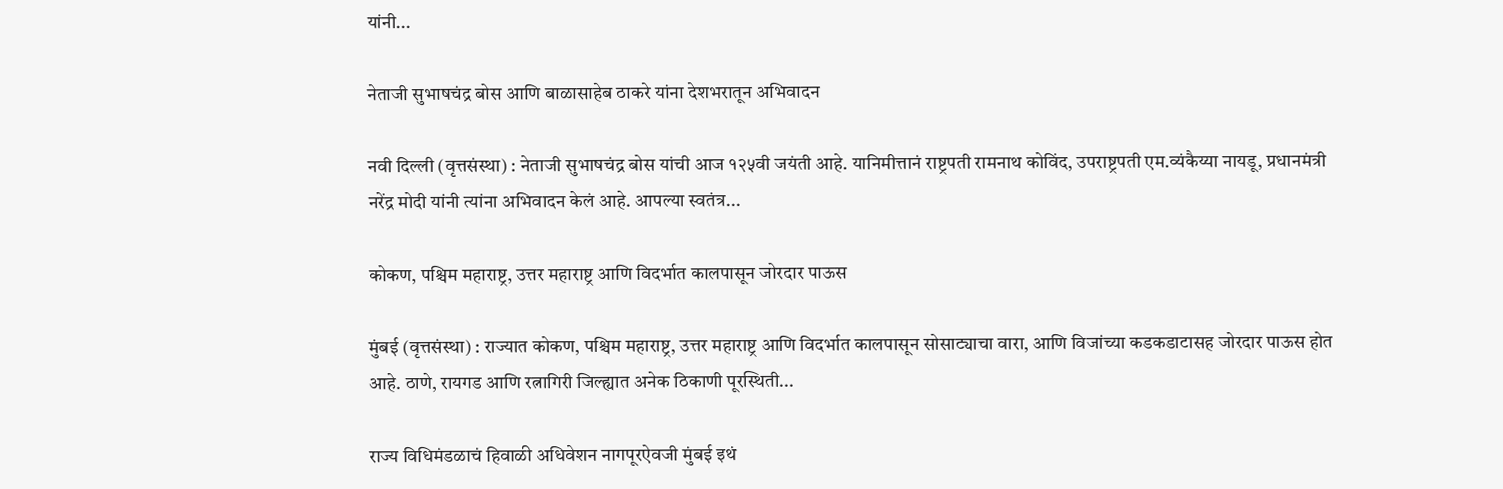यांनी...

नेताजी सुभाषचंद्र बोस आणि बाळासाहेब ठाकरे यांना देशभरातून अभिवादन

नवी दिल्ली (वृत्तसंस्था) : नेताजी सुभाषचंद्र बोस यांची आज १२५वी जयंती आहे. यानिमीत्तानं राष्ट्रपती रामनाथ कोविंद, उपराष्ट्रपती एम.व्यंकैय्या नायडू, प्रधानमंत्री नरेंद्र मोदी यांनी त्यांना अभिवादन केलं आहे. आपल्या स्वतंत्र...

कोकण, पश्चिम महाराष्ट्र, उत्तर महाराष्ट्र आणि विदर्भात कालपासून जोरदार पाऊस

मुंबई (वृत्तसंस्था) : राज्यात कोकण, पश्चिम महाराष्ट्र, उत्तर महाराष्ट्र आणि विदर्भात कालपासून सोसाट्याचा वारा, आणि विजांच्या कडकडाटासह जोरदार पाऊस होत आहे. ठाणे, रायगड आणि रत्नागिरी जिल्ह्यात अनेक ठिकाणी पूरस्थिती...

राज्य विधिमंडळाचं हिवाळी अधिवेशन नागपूरऐवजी मुंबई इथं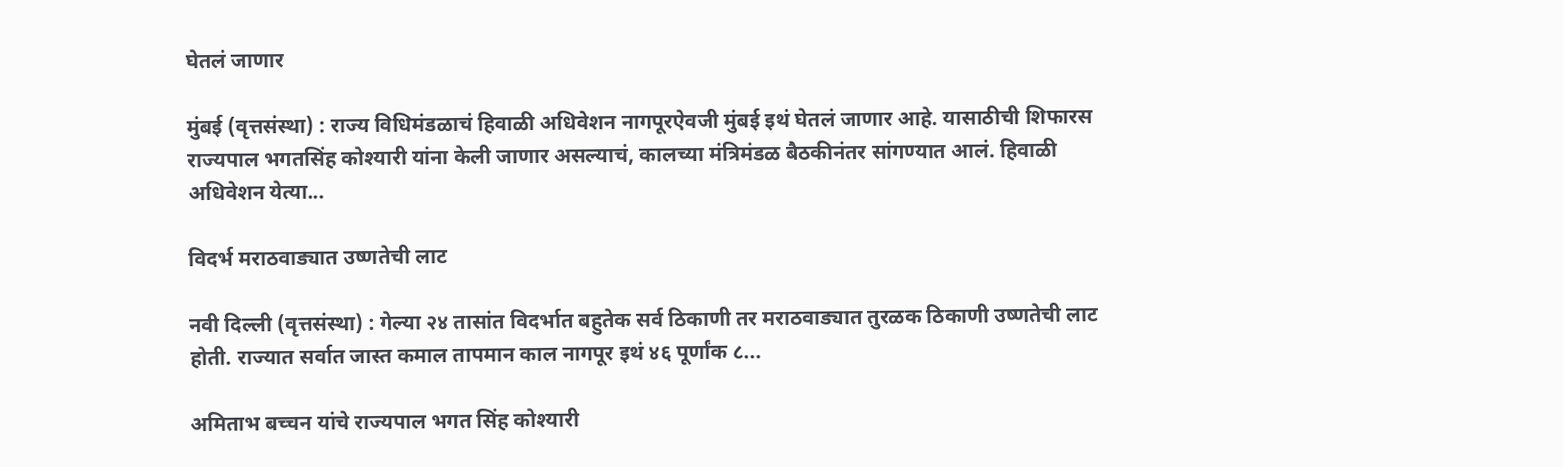घेतलं जाणार

मुंबई (वृत्तसंस्था) : राज्य विधिमंडळाचं हिवाळी अधिवेशन नागपूरऐवजी मुंबई इथं घेतलं जाणार आहे. यासाठीची शिफारस राज्यपाल भगतसिंह कोश्यारी यांना केली जाणार असल्याचं, कालच्या मंत्रिमंडळ बैठकीनंतर सांगण्यात आलं. हिवाळी अधिवेशन येत्या...

विदर्भ मराठवाड्यात उष्णतेची लाट

नवी दिल्ली (वृत्तसंस्था) : गेल्या २४ तासांत विदर्भात बहुतेक सर्व ठिकाणी तर मराठवाड्यात तुरळक ठिकाणी उष्णतेची लाट होती. राज्यात सर्वात जास्त कमाल तापमान काल नागपूर इथं ४६ पूर्णांक ८...

अमिताभ बच्चन यांचे राज्यपाल भगत सिंह कोश्यारी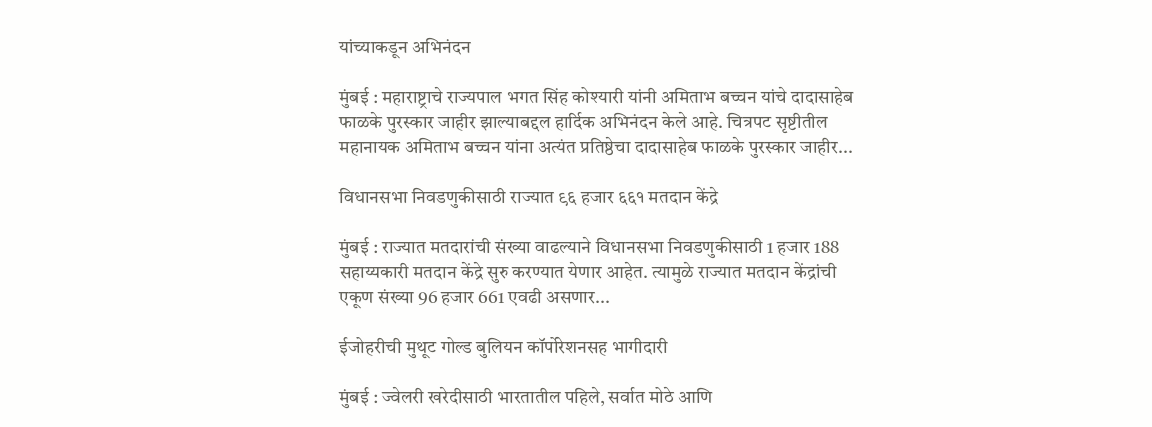यांच्याकडून अभिनंदन

मुंबई : महाराष्ट्राचे राज्यपाल भगत सिंह कोश्यारी यांनी अमिताभ बच्चन यांचे दादासाहेब फाळके पुरस्कार जाहीर झाल्याबद्दल हार्दिक अभिनंदन केले आहे. चित्रपट सृष्टीतील महानायक अमिताभ बच्चन यांना अत्यंत प्रतिष्ठेचा दादासाहेब फाळके पुरस्कार जाहीर...

विधानसभा निवडणुकीसाठी राज्यात ९६ हजार ६६१ मतदान केंद्रे

मुंबई : राज्यात मतदारांची संख्या वाढल्याने विधानसभा निवडणुकीसाठी 1 हजार 188 सहाय्यकारी मतदान केंद्रे सुरु करण्यात येणार आहेत. त्यामुळे राज्यात मतदान केंद्रांची एकूण संख्या 96 हजार 661 एवढी असणार...

ईजोहरीची मुथूट गोल्ड बुलियन कॉर्पोरेशनसह भागीदारी

मुंबई : ज्वेलरी खरेदीसाठी भारतातील पहिले, सर्वात मोठे आणि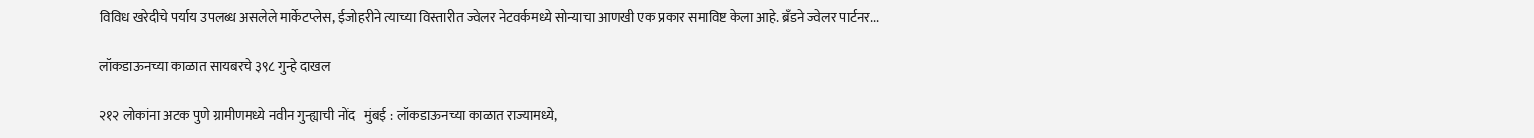विविध खरेदीचे पर्याय उपलब्ध असलेले मार्केटप्लेस, ईजोहरीने त्याच्या विस्तारीत ज्वेलर नेटवर्कमध्ये सोन्याचा आणखी एक प्रकार समाविष्ट केला आहे. ब्रँडने ज्वेलर पार्टनर...

लॉकडाऊनच्या काळात सायबरचे ३९८ गुन्हे दाखल

२१२ लोकांना अटक पुणे ग्रामीणमध्ये नवीन गुन्ह्याची नोंद   मुंबई : लॉकडाऊनच्या काळात राज्यामध्ये,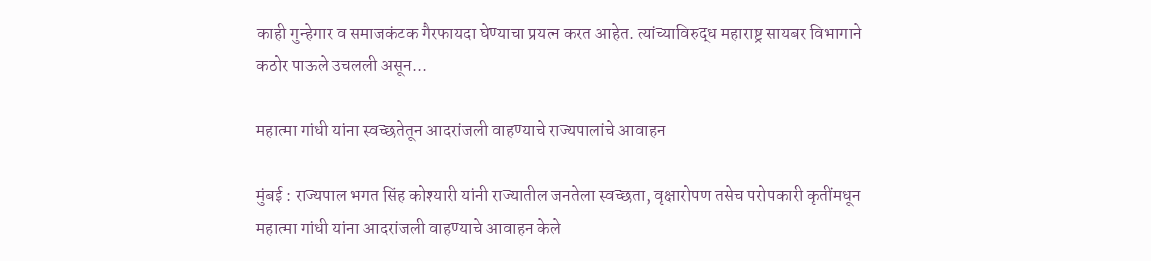काही गुन्हेगार व समाजकंटक गैरफायदा घेण्याचा प्रयत्न करत आहेत. त्यांच्याविरुद्ध महाराष्ट्र सायबर विभागाने  कठोर पाऊले उचलली असून...

महात्मा गांधी यांना स्वच्छतेतून आदरांजली वाहण्याचे राज्यपालांचे आवाहन

मुंबई : राज्यपाल भगत सिंह कोश्यारी यांनी राज्यातील जनतेला स्वच्छता, वृक्षारोपण तसेच परोपकारी कृतींमधून महात्मा गांधी यांना आदरांजली वाहण्याचे आवाहन केले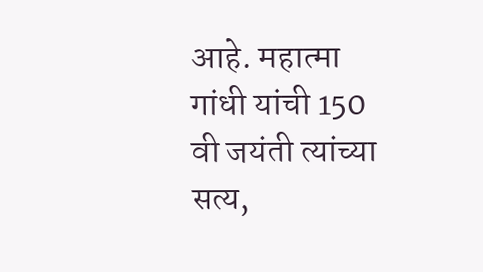आहे. महात्मा गांधी यांची 150 वी जयंती त्यांच्या सत्य,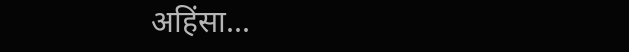अहिंसा...